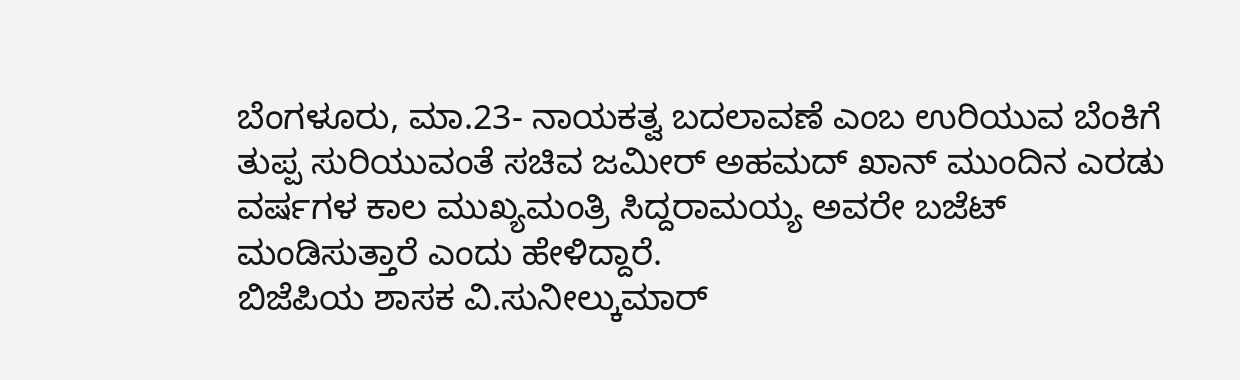ಬೆಂಗಳೂರು, ಮಾ.23- ನಾಯಕತ್ವ ಬದಲಾವಣೆ ಎಂಬ ಉರಿಯುವ ಬೆಂಕಿಗೆ ತುಪ್ಪ ಸುರಿಯುವಂತೆ ಸಚಿವ ಜಮೀರ್ ಅಹಮದ್ ಖಾನ್ ಮುಂದಿನ ಎರಡು ವರ್ಷಗಳ ಕಾಲ ಮುಖ್ಯಮಂತ್ರಿ ಸಿದ್ದರಾಮಯ್ಯ ಅವರೇ ಬಜೆಟ್ ಮಂಡಿಸುತ್ತಾರೆ ಎಂದು ಹೇಳಿದ್ದಾರೆ.
ಬಿಜೆಪಿಯ ಶಾಸಕ ವಿ.ಸುನೀಲ್ಕುಮಾರ್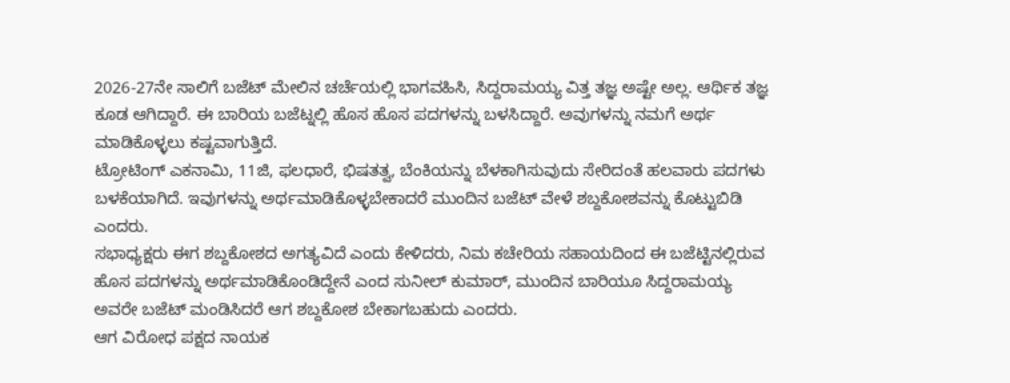2026-27ನೇ ಸಾಲಿಗೆ ಬಜೆಟ್ ಮೇಲಿನ ಚರ್ಚೆಯಲ್ಲಿ ಭಾಗವಹಿಸಿ, ಸಿದ್ದರಾಮಯ್ಯ ವಿತ್ತ ತಜ್ಞ ಅಷ್ಟೇ ಅಲ್ಲ. ಆರ್ಥಿಕ ತಜ್ಞ ಕೂಡ ಆಗಿದ್ದಾರೆ. ಈ ಬಾರಿಯ ಬಜೆಟ್ನಲ್ಲಿ ಹೊಸ ಹೊಸ ಪದಗಳನ್ನು ಬಳಸಿದ್ದಾರೆ. ಅವುಗಳನ್ನು ನಮಗೆ ಅರ್ಥ ಮಾಡಿಕೊಳ್ಳಲು ಕಷ್ಟವಾಗುತ್ತಿದೆ.
ಟ್ರೋಟಿಂಗ್ ಎಕನಾಮಿ, 11ಜಿ, ಫಲಧಾರೆ, ಭಿಷತತ್ವ, ಬೆಂಕಿಯನ್ನು ಬೆಳಕಾಗಿಸುವುದು ಸೇರಿದಂತೆ ಹಲವಾರು ಪದಗಳು ಬಳಕೆಯಾಗಿದೆ. ಇವುಗಳನ್ನು ಅರ್ಥಮಾಡಿಕೊಳ್ಳಬೇಕಾದರೆ ಮುಂದಿನ ಬಜೆಟ್ ವೇಳೆ ಶಬ್ದಕೋಶವನ್ನು ಕೊಟ್ಟುಬಿಡಿ ಎಂದರು.
ಸಭಾಧ್ಯಕ್ಷರು ಈಗ ಶಬ್ದಕೋಶದ ಅಗತ್ಯವಿದೆ ಎಂದು ಕೇಳಿದರು, ನಿಮ ಕಚೇರಿಯ ಸಹಾಯದಿಂದ ಈ ಬಜೆಟ್ಟಿನಲ್ಲಿರುವ ಹೊಸ ಪದಗಳನ್ನು ಅರ್ಥಮಾಡಿಕೊಂಡಿದ್ದೇನೆ ಎಂದ ಸುನೀಲ್ ಕುಮಾರ್, ಮುಂದಿನ ಬಾರಿಯೂ ಸಿದ್ದರಾಮಯ್ಯ ಅವರೇ ಬಜೆಟ್ ಮಂಡಿಸಿದರೆ ಆಗ ಶಬ್ದಕೋಶ ಬೇಕಾಗಬಹುದು ಎಂದರು.
ಆಗ ವಿರೋಧ ಪಕ್ಷದ ನಾಯಕ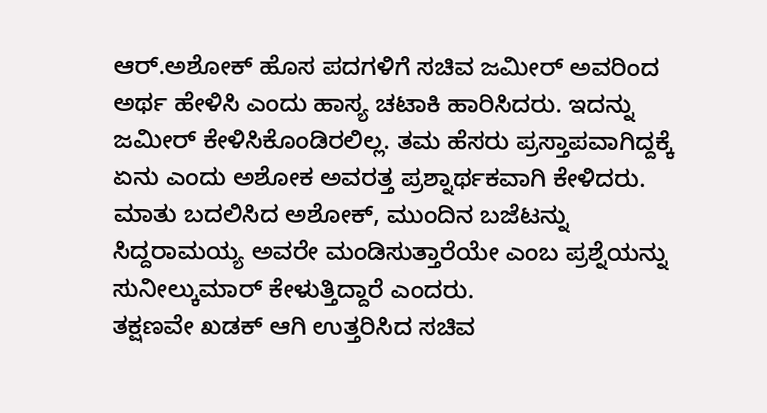ಆರ್.ಅಶೋಕ್ ಹೊಸ ಪದಗಳಿಗೆ ಸಚಿವ ಜಮೀರ್ ಅವರಿಂದ ಅರ್ಥ ಹೇಳಿಸಿ ಎಂದು ಹಾಸ್ಯ ಚಟಾಕಿ ಹಾರಿಸಿದರು. ಇದನ್ನು ಜಮೀರ್ ಕೇಳಿಸಿಕೊಂಡಿರಲಿಲ್ಲ. ತಮ ಹೆಸರು ಪ್ರಸ್ತಾಪವಾಗಿದ್ದಕ್ಕೆ ಏನು ಎಂದು ಅಶೋಕ ಅವರತ್ತ ಪ್ರಶ್ನಾರ್ಥಕವಾಗಿ ಕೇಳಿದರು. ಮಾತು ಬದಲಿಸಿದ ಅಶೋಕ್, ಮುಂದಿನ ಬಜೆಟನ್ನು ಸಿದ್ದರಾಮಯ್ಯ ಅವರೇ ಮಂಡಿಸುತ್ತಾರೆಯೇ ಎಂಬ ಪ್ರಶ್ನೆಯನ್ನು ಸುನೀಲ್ಕುಮಾರ್ ಕೇಳುತ್ತಿದ್ದಾರೆ ಎಂದರು.
ತಕ್ಷಣವೇ ಖಡಕ್ ಆಗಿ ಉತ್ತರಿಸಿದ ಸಚಿವ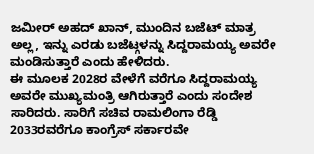ಜಮೀರ್ ಅಹದ್ ಖಾನ್, ಮುಂದಿನ ಬಜೆಟ್ ಮಾತ್ರ ಅಲ್ಲ, ಇನ್ನು ಎರಡು ಬಜೆಟ್ಗಳನ್ನು ಸಿದ್ದರಾಮಯ್ಯ ಅವರೇ ಮಂಡಿಸುತ್ತಾರೆ ಎಂದು ಹೇಳಿದರು.
ಈ ಮೂಲಕ 2028ರ ವೇಳೆಗೆ ವರೆಗೂ ಸಿದ್ದರಾಮಯ್ಯ ಅವರೇ ಮುಖ್ಯಮಂತ್ರಿ ಆಗಿರುತ್ತಾರೆ ಎಂದು ಸಂದೇಶ ಸಾರಿದರು. ಸಾರಿಗೆ ಸಚಿವ ರಾಮಲಿಂಗಾ ರೆಡ್ಡಿ 2033ರವರೆಗೂ ಕಾಂಗ್ರೆಸ್ ಸರ್ಕಾರವೇ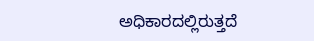ಅಧಿಕಾರದಲ್ಲಿರುತ್ತದೆ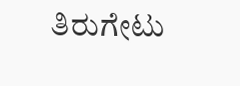ತಿರುಗೇಟು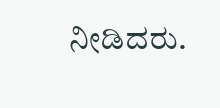ನೀಡಿದರು.